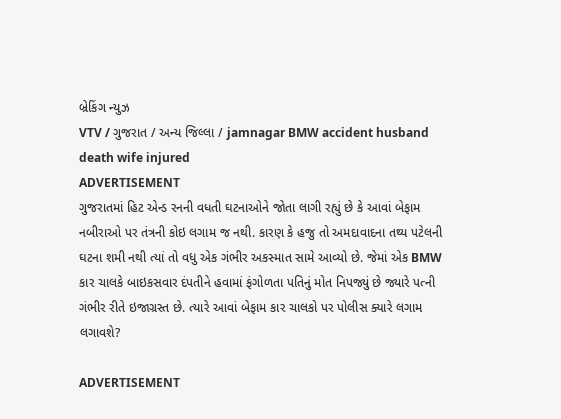બ્રેકિંગ ન્યુઝ
VTV / ગુજરાત / અન્ય જિલ્લા / jamnagar BMW accident husband death wife injured
ADVERTISEMENT
ગુજરાતમાં હિટ એન્ડ રનની વધતી ઘટનાઓને જોતા લાગી રહ્યું છે કે આવાં બેફામ નબીરાઓ પર તંત્રની કોઇ લગામ જ નથી. કારણ કે હજુ તો અમદાવાદના તથ્ય પટેલની ઘટના શમી નથી ત્યાં તો વધુ એક ગંભીર અકસ્માત સામે આવ્યો છે. જેમાં એક BMW કાર ચાલકે બાઇકસવાર દંપતીને હવામાં ફંગોળતા પતિનું મોત નિપજ્યું છે જ્યારે પત્ની ગંભીર રીતે ઇજાગ્રસ્ત છે. ત્યારે આવાં બેફામ કાર ચાલકો પર પોલીસ ક્યારે લગામ લગાવશે?

ADVERTISEMENT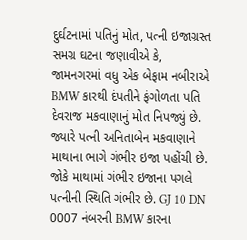દુર્ઘટનામાં પતિનું મોત, પત્ની ઇજાગ્રસ્ત
સમગ્ર ઘટના જણાવીએ કે, જામનગરમાં વધુ એક બેફામ નબીરાએ BMW કારથી દંપતીને ફંગોળતા પતિ દેવરાજ મકવાણાનું મોત નિપજ્યું છે. જ્યારે પત્ની અનિતાબેન મકવાણાને માથાના ભાગે ગંભીર ઇજા પહોંચી છે. જોકે માથામાં ગંભીર ઇજાના પગલે પત્નીની સ્થિતિ ગંભીર છે. GJ 10 DN 0007 નંબરની BMW કારના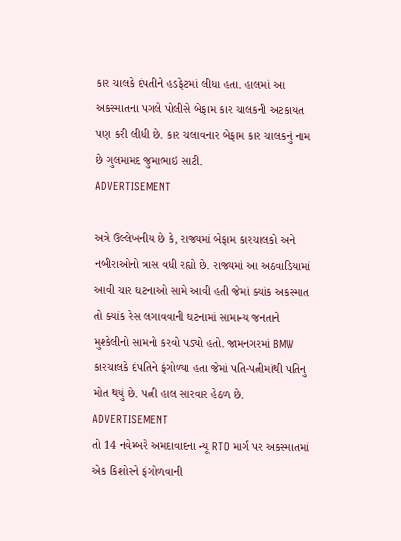કાર ચાલકે દંપતીને હડફેટમાં લીધા હતા. હાલમાં આ અકસ્માતના પગલે પોલીસે બેફામ કાર ચાલકની અટકાયત પણ કરી લીધી છે. કાર ચલાવનાર બેફામ કાર ચાલકનું નામ છે ગુલમામદ જુમાભાઇ સાટી.
ADVERTISEMENT

અત્રે ઉલ્લેખનીય છે કે, રાજ્યમાં બેફામ કારચાલકો અને નબીરાઓનો ત્રાસ વધી રહ્યો છે. રાજ્યમાં આ અઠવાડિયામાં આવી ચાર ઘટનાઓ સામે આવી હતી જેમાં ક્યાંક અકસ્માત તો ક્યાંક રેસ લગાવવાની ઘટનામાં સામાન્ય જનતાને મુશ્કેલીનો સામનો કરવો પડ્યો હતો. જામનગરમાં BMW કારચાલકે દંપતિને ફંગોળ્યા હતા જેમાં પતિ-પત્નીમાંથી પતિનુ મોત થયું છે. પત્ની હાલ સારવાર હેઠળ છે.
ADVERTISEMENT
તો 14 નવેમ્બરે અમદાવાદના ન્યૂ RTO માર્ગ પર અકસ્માતમાં એક કિશોરને ફંગોળવાની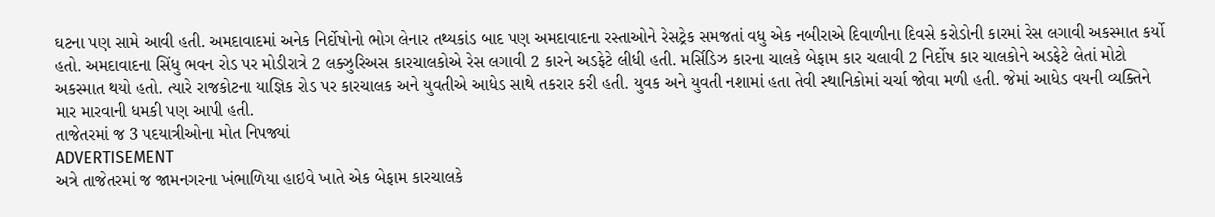ઘટના પણ સામે આવી હતી. અમદાવાદમાં અનેક નિર્દોષોનો ભોગ લેનાર તથ્યકાંડ બાદ પણ અમદાવાદના રસ્તાઓને રેસટ્રેક સમજતાં વધુ એક નબીરાએ દિવાળીના દિવસે કરોડોની કારમાં રેસ લગાવી અકસ્માત કર્યો હતો. અમદાવાદના સિંધુ ભવન રોડ પર મોડીરાત્રે 2 લક્ઝુરિઅસ કારચાલકોએ રેસ લગાવી 2 કારને અડફેટે લીધી હતી. મર્સિડિઝ કારના ચાલકે બેફામ કાર ચલાવી 2 નિર્દોષ કાર ચાલકોને અડફેટે લેતાં મોટો અકસ્માત થયો હતો. ત્યારે રાજકોટના યાજ્ઞિક રોડ પર કારચાલક અને યુવતીએ આધેડ સાથે તકરાર કરી હતી. યુવક અને યુવતી નશામાં હતા તેવી સ્થાનિકોમાં ચર્ચા જોવા મળી હતી. જેમાં આધેડ વયની વ્યક્તિને માર મારવાની ધમકી પણ આપી હતી.
તાજેતરમાં જ 3 પદયાત્રીઓના મોત નિપજ્યાં
ADVERTISEMENT
અત્રે તાજેતરમાં જ જામનગરના ખંભાળિયા હાઇવે ખાતે એક બેફામ કારચાલકે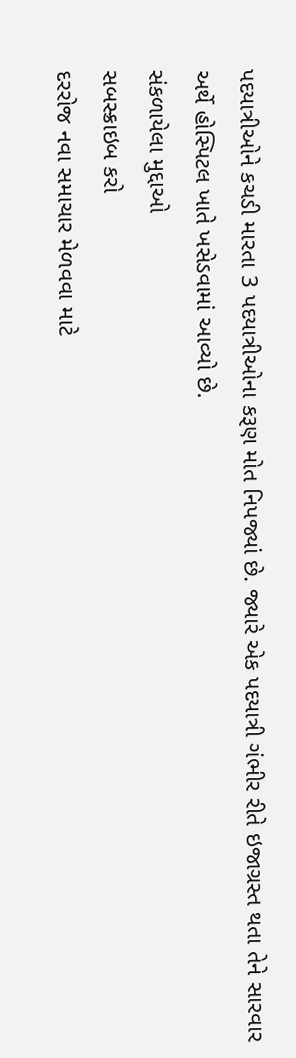પદયાત્રીઓને કચડી મારતા 3 પદયાત્રીઓના કરૂણ મોત નિપજ્યાં છે. જ્યારે એક પદયાત્રી ગંભીર રીતે ઇજાગ્રસ્ત થતા તેને સારવાર અર્થે હોસ્પિટલ ખાતે ખસેડવામાં આવ્યો છે.
સંકળાયેલા મુદ્દાઓ
સબસ્ક્રાઇબ કરો
દરરોજ નવા સમાચાર મેળવવા માટે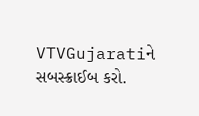VTVGujaratiને સબસ્ક્રાઈબ કરો.